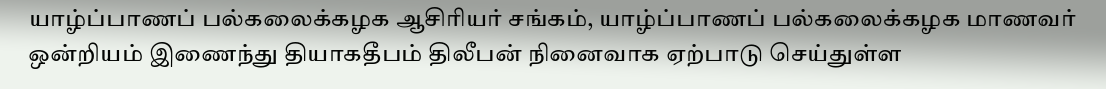யாழ்ப்பாணப் பல்கலைக்கழக ஆசிரியர் சங்கம், யாழ்ப்பாணப் பல்கலைக்கழக மாணவர் ஒன்றியம் இணைந்து தியாகதீபம் திலீபன் நினைவாக ஏற்பாடு செய்துள்ள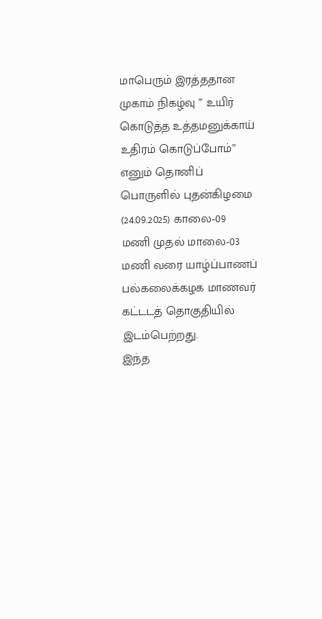மாபெரும் இரத்ததான முகாம் நிகழ்வு ” உயிர் கொடுத்த உத்தமனுக்காய் உதிரம் கொடுப்போம்” எனும் தொனிப் பொருளில் புதன்கிழமை (24.09.2025) காலை-09 மணி முதல் மாலை-03 மணி வரை யாழ்ப்பாணப் பல்கலைக்கழக மாணவர் கட்டடத் தொகுதியில் இடம்பெற்றது.
இந்த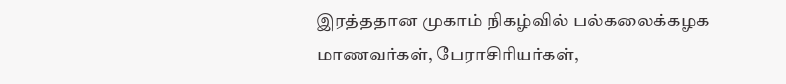இரத்ததான முகாம் நிகழ்வில் பல்கலைக்கழக மாணவர்கள், பேராசிரியர்கள்,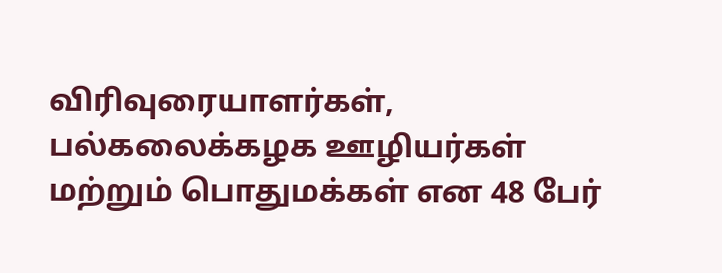விரிவுரையாளர்கள், பல்கலைக்கழக ஊழியர்கள் மற்றும் பொதுமக்கள் என 48 பேர்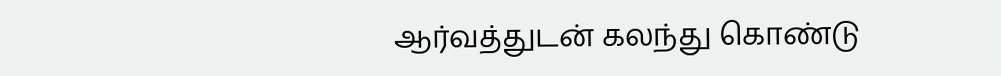ஆர்வத்துடன் கலந்து கொண்டு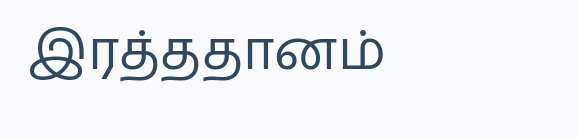இரத்ததானம்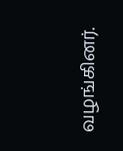வழங்கினர்.